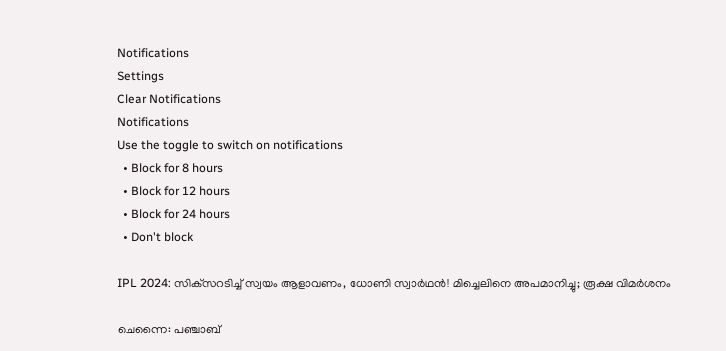Notifications
Settings
Clear Notifications
Notifications
Use the toggle to switch on notifications
  • Block for 8 hours
  • Block for 12 hours
  • Block for 24 hours
  • Don't block

IPL 2024: സിക്‌സറടിച്ച് സ്വയം ആളാവണം, ധോണി സ്വാര്‍ഥന്‍! മിച്ചെലിനെ അപമാനിച്ചു; രൂക്ഷ വിമര്‍ശനം

ചെന്നൈ: പഞ്ചാബ്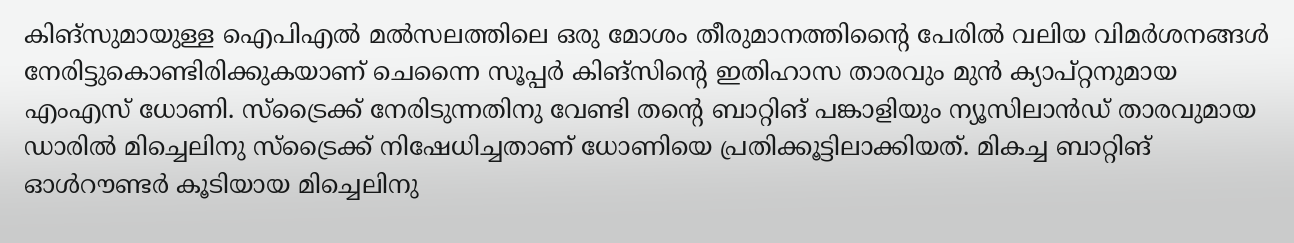കിങ്‌സുമായുള്ള ഐപിഎല്‍ മല്‍സലത്തിലെ ഒരു മോശം തീരുമാനത്തിന്റൈ പേരില്‍ വലിയ വിമര്‍ശനങ്ങള്‍ നേരിട്ടുകൊണ്ടിരിക്കുകയാണ് ചെന്നൈ സൂപ്പര്‍ കിങ്‌സിന്റെ ഇതിഹാസ താരവും മുന്‍ ക്യാപ്റ്റനുമായ എംഎസ് ധോണി. സ്‌ട്രൈക്ക് നേരിടുന്നതിനു വേണ്ടി തന്റെ ബാറ്റിങ് പങ്കാളിയും ന്യൂസിലാന്‍ഡ് താരവുമായ ഡാരില്‍ മിച്ചെലിനു സ്‌ട്രൈക്ക് നിഷേധിച്ചതാണ് ധോണിയെ പ്രതിക്കൂട്ടിലാക്കിയത്. മികച്ച ബാറ്റിങ് ഓള്‍റൗണ്ടര്‍ കൂടിയായ മിച്ചെലിനു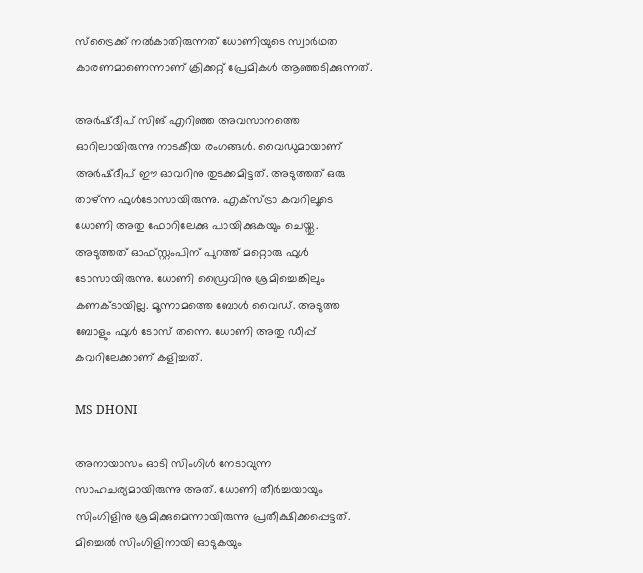സ്‌ട്രൈക്ക് നല്‍കാതിരുന്നത് ധോണിയുടെ സ്വാര്‍ഥത കാരണമാണെന്നാണ് ക്രിക്കറ്റ് പ്രേമികള്‍ ആഞ്ഞടിക്കുന്നത്.

അര്‍ഷ്ദീപ് സിങ് എറിഞ്ഞ അവസാനത്തെ ഓറിലായിരുന്നു നാടകീയ രംഗങ്ങള്‍. വൈഡുമായാണ് അര്‍ഷ്ദീപ് ഈ ഓവറിനു തുടക്കമിട്ടത്. അടുത്തത് ഒരു താഴ്ന്ന ഫുള്‍ടോസായിരുന്നു. എക്‌സ്ട്രാ കവറിലൂടെ ധോണി അതു ഫോറിലേക്കു പായിക്കുകയും ചെയ്തു. അടുത്തത് ഓഫ്സ്റ്റംപിന് പുറത്ത് മറ്റൊരു ഫുള്‍ ടോസായിരുന്നു. ധോണി ഡ്രൈവിനു ശ്രമിച്ചെങ്കിലും കണക്ടായില്ല. മൂന്നാമത്തെ ബോള്‍ വൈഡ്. അടുത്ത ബോളും ഫുള്‍ ടോസ് തന്നെ. ധോണി അതു ഡീപ്പ് കവറിലേക്കാണ് കളിച്ചത്.

MS DHONI

അനായാസം ഓടി സിംഗിള്‍ നേടാവുന്ന സാഹചര്യമായിരുന്നു അത്. ധോണി തീര്‍ച്ചയായും സിംഗിളിനു ശ്രമിക്കുമെന്നായിരുന്നു പ്രതീക്ഷിക്കപ്പെട്ടത്. മിച്ചെല്‍ സിംഗിളിനായി ഓടുകയും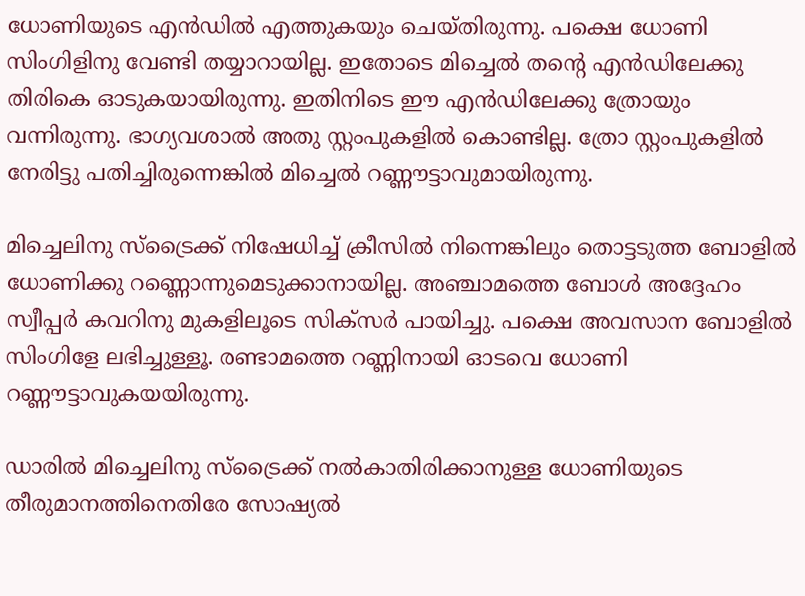ധോണിയുടെ എന്‍ഡില്‍ എത്തുകയും ചെയ്തിരുന്നു. പക്ഷെ ധോണി സിംഗിളിനു വേണ്ടി തയ്യാറായില്ല. ഇതോടെ മിച്ചെല്‍ തന്റെ എന്‍ഡിലേക്കു തിരികെ ഓടുകയായിരുന്നു. ഇതിനിടെ ഈ എന്‍ഡിലേക്കു ത്രോയും വന്നിരുന്നു. ഭാഗ്യവശാല്‍ അതു സ്റ്റംപുകളില്‍ കൊണ്ടില്ല. ത്രോ സ്റ്റംപുകളില്‍ നേരിട്ടു പതിച്ചിരുന്നെങ്കില്‍ മിച്ചെല്‍ റണ്ണൗട്ടാവുമായിരുന്നു.

മിച്ചെലിനു സ്‌ട്രൈക്ക് നിഷേധിച്ച് ക്രീസില്‍ നിന്നെങ്കിലും തൊട്ടടുത്ത ബോളില്‍ ധോണിക്കു റണ്ണൊന്നുമെടുക്കാനായില്ല. അഞ്ചാമത്തെ ബോള്‍ അദ്ദേഹം സ്വീപ്പര്‍ കവറിനു മുകളിലൂടെ സിക്‌സര്‍ പായിച്ചു. പക്ഷെ അവസാന ബോളില്‍ സിംഗിളേ ലഭിച്ചുള്ളൂ. രണ്ടാമത്തെ റണ്ണിനായി ഓടവെ ധോണി റണ്ണൗട്ടാവുകയയിരുന്നു.

ഡാരില്‍ മിച്ചെലിനു സ്‌ട്രൈക്ക് നല്‍കാതിരിക്കാനുള്ള ധോണിയുടെ തീരുമാനത്തിനെതിരേ സോഷ്യല്‍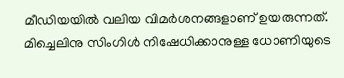മീഡിയയില്‍ വലിയ വിമര്‍ശനങ്ങളാണ് ഉയരുന്നത്. മിച്ചെലിനു സിംഗിള്‍ നിഷേധിക്കാനുള്ള ധോണിയുടെ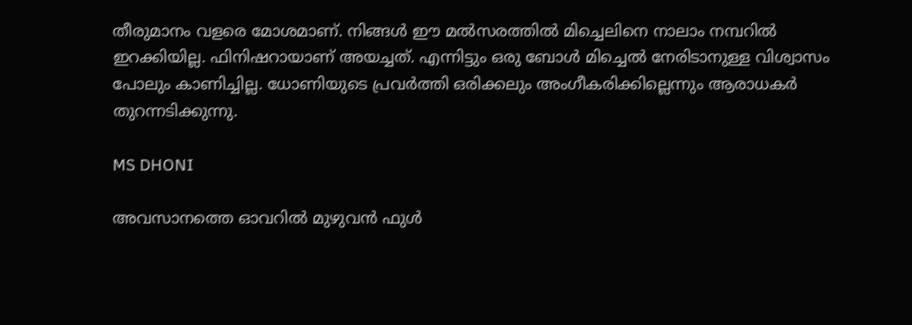തീരുമാനം വളരെ മോശമാണ്. നിങ്ങള്‍ ഈ മല്‍സരത്തില്‍ മിച്ചെലിനെ നാലാം നമ്പറില്‍ ഇറക്കിയില്ല. ഫിനിഷറായാണ് അയച്ചത്. എന്നിട്ടും ഒരു ബോള്‍ മിച്ചെല്‍ നേരിടാനുള്ള വിശ്വാസം പോലും കാണിച്ചില്ല. ധോണിയുടെ പ്രവര്‍ത്തി ഒരിക്കലും അംഗീകരിക്കില്ലെന്നും ആരാധകര്‍ തുറന്നടിക്കുന്നു.

MS DHONI

അവസാനത്തെ ഓവറില്‍ മുഴുവന്‍ ഫുള്‍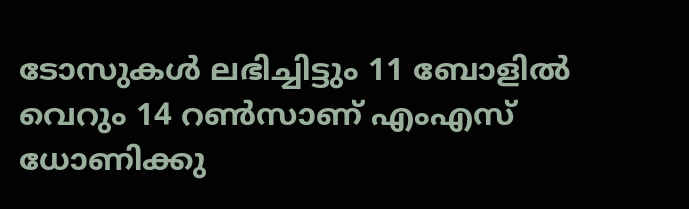ടോസുകള്‍ ലഭിച്ചിട്ടും 11 ബോളില്‍ വെറും 14 റണ്‍സാണ് എംഎസ് ധോണിക്കു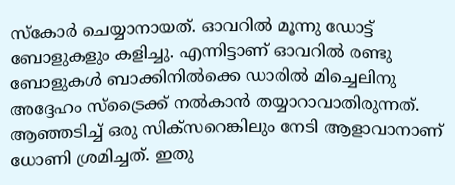സ്‌കോര്‍ ചെയ്യാനായത്. ഓവറില്‍ മൂന്നു ഡോട്ട് ബോളുകളും കളിച്ചു. എന്നിട്ടാണ് ഓവറില്‍ രണ്ടു ബോളുകള്‍ ബാക്കിനില്‍ക്കെ ഡാരില്‍ മിച്ചെലിനു അദ്ദേഹം സ്‌ട്രൈക്ക് നല്‍കാന്‍ തയ്യാറാവാതിരുന്നത്. ആഞ്ഞടിച്ച് ഒരു സിക്‌സറെങ്കിലും നേടി ആളാവാനാണ് ധോണി ശ്രമിച്ചത്. ഇതു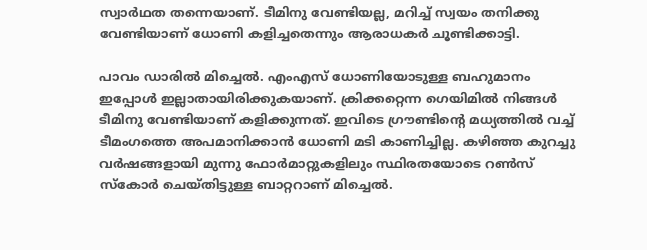സ്വാര്‍ഥത തന്നെയാണ്. ടീമിനു വേണ്ടിയല്ല, മറിച്ച് സ്വയം തനിക്കു വേണ്ടിയാണ് ധോണി കളിച്ചതെന്നും ആരാധകര്‍ ചൂണ്ടിക്കാട്ടി.

പാവം ഡാരില്‍ മിച്ചെല്‍. എംഎസ് ധോണിയോടുള്ള ബഹുമാനം ഇപ്പോള്‍ ഇല്ലാതായിരിക്കുകയാണ്. ക്രിക്കറ്റെന്ന ഗെയിമില്‍ നിങ്ങള്‍ ടീമിനു വേണ്ടിയാണ് കളിക്കുന്നത്. ഇവിടെ ഗ്രൗണ്ടിന്റെ മധ്യത്തില്‍ വച്ച് ടീമംഗത്തെ അപമാനിക്കാന്‍ ധോണി മടി കാണിച്ചില്ല. കഴിഞ്ഞ കുറച്ചു വര്‍ഷങ്ങളായി മുന്നു ഫോര്‍മാറ്റുകളിലും സ്ഥിരതയോടെ റണ്‍സ് സ്‌കോര്‍ ചെയ്തിട്ടുള്ള ബാറ്ററാണ് മിച്ചെല്‍.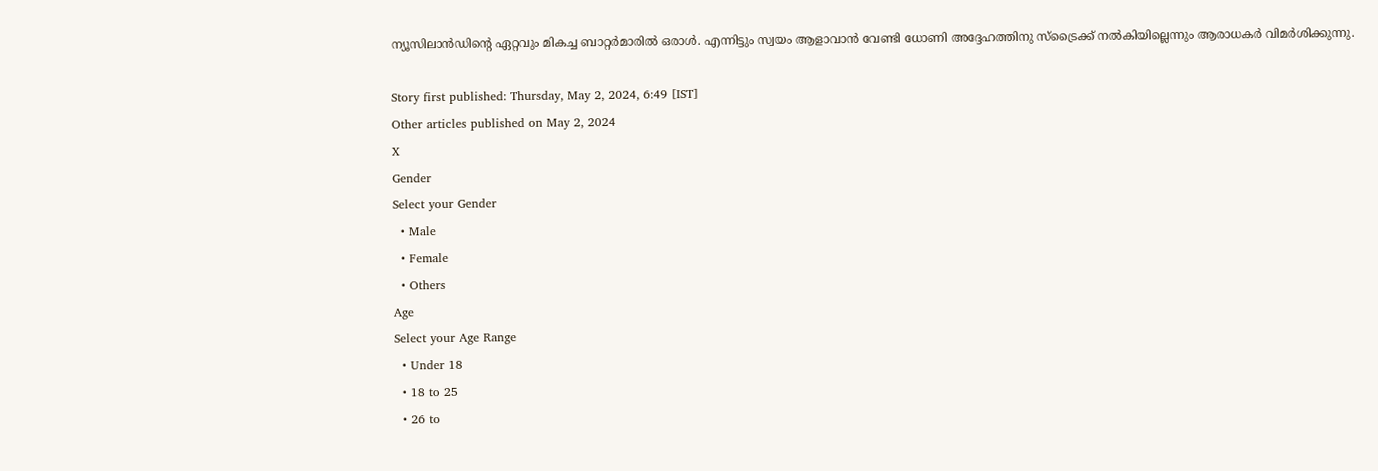ന്യൂസിലാന്‍ഡിന്റെ ഏറ്റവും മികച്ച ബാറ്റര്‍മാരില്‍ ഒരാള്‍. എന്നിട്ടും സ്വയം ആളാവാന്‍ വേണ്ടി ധോണി അദ്ദേഹത്തിനു സ്‌ട്രൈക്ക് നല്‍കിയില്ലെന്നും ആരാധകര്‍ വിമര്‍ശിക്കുന്നു.

Story first published: Thursday, May 2, 2024, 6:49 [IST]
Other articles published on May 2, 2024
X
Gender
Select your Gender
  • Male
  • Female
  • Others
Age
Select your Age Range
  • Under 18
  • 18 to 25
  • 26 to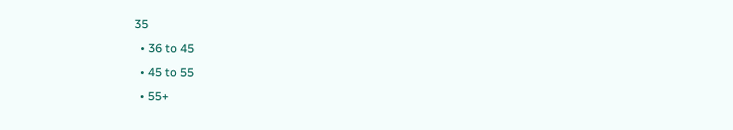35
  • 36 to 45
  • 45 to 55
  • 55+